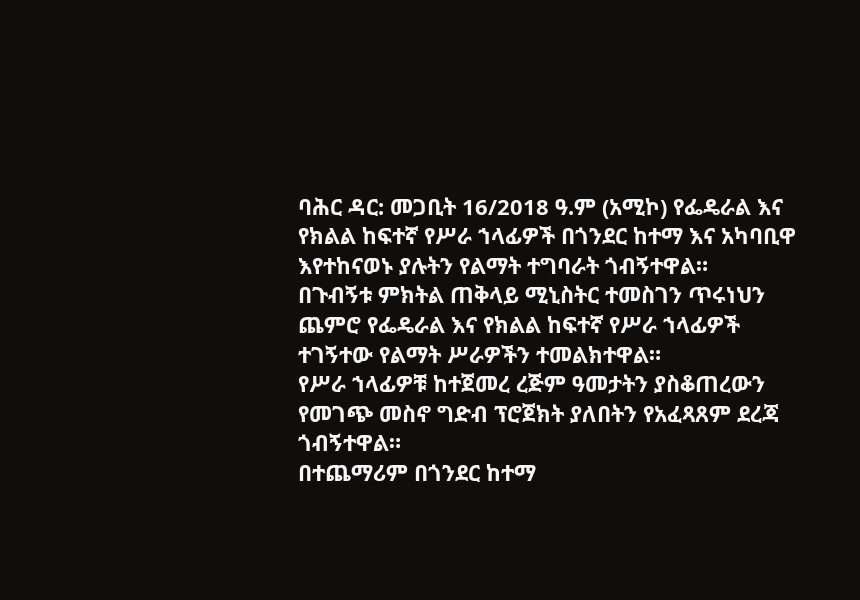ባሕር ዳር: መጋቢት 16/2018 ዓ.ም (አሚኮ) የፌዴራል እና የክልል ከፍተኛ የሥራ ኀላፊዎች በጎንደር ከተማ እና አካባቢዋ እየተከናወኑ ያሉትን የልማት ተግባራት ጎብኝተዋል።
በጉብኝቱ ምክትል ጠቅላይ ሚኒስትር ተመስገን ጥሩነህን ጨምሮ የፌዴራል እና የክልል ከፍተኛ የሥራ ኀላፊዎች ተገኝተው የልማት ሥራዎችን ተመልክተዋል።
የሥራ ኀላፊዎቹ ከተጀመረ ረጅም ዓመታትን ያስቆጠረውን የመገጭ መስኖ ግድብ ፕሮጀክት ያለበትን የአፈጻጸም ደረጃ ጎብኝተዋል።
በተጨማሪም በጎንደር ከተማ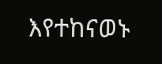እየተከናወኑ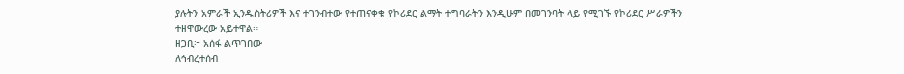ያሉትን አምራች ኢንዱስትሪዎች እና ተገንብተው የተጠናቀቁ የኮሪደር ልማት ተግባራትን እንዲሁም በመገንባት ላይ የሚገኙ የኮሪደር ሥራዎችን ተዘዋውረው አይተዋል።
ዘጋቢ፦ አሰፋ ልጥገበው
ለኅብረተሰብ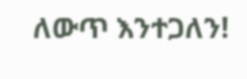ለውጥ እንተጋለን!